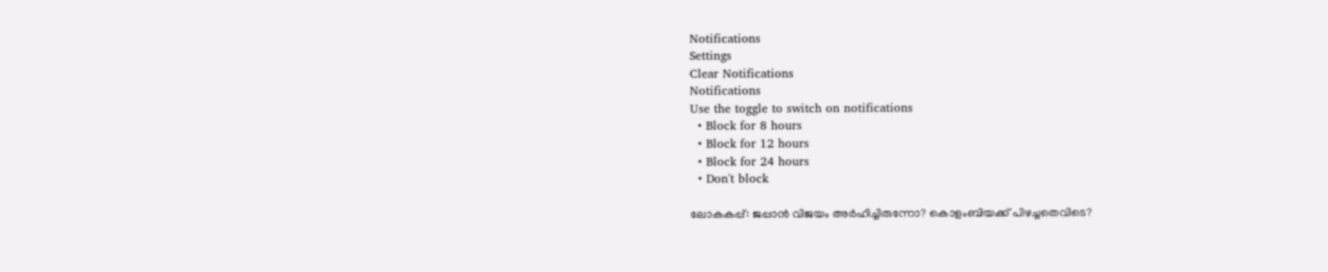Notifications
Settings
Clear Notifications
Notifications
Use the toggle to switch on notifications
  • Block for 8 hours
  • Block for 12 hours
  • Block for 24 hours
  • Don't block

ലോകകപ്പ്: ജപ്പാന്‍ വിജയം അര്‍ഹിച്ചിരുന്നോ? കൊളംബിയക്ക് പിഴച്ചതെവിടെ?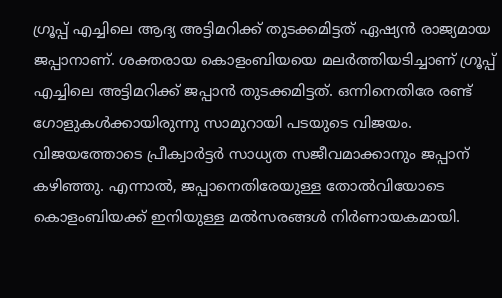ഗ്രൂപ്പ് എച്ചിലെ ആദ്യ അട്ടിമറിക്ക് തുടക്കമിട്ടത് ഏഷ്യന്‍ രാജ്യമായ ജപ്പാനാണ്. ശക്തരായ കൊളംബിയയെ മലര്‍ത്തിയടിച്ചാണ് ഗ്രൂപ്പ് എച്ചിലെ അട്ടിമറിക്ക് ജപ്പാന്‍ തുടക്കമിട്ടത്. ഒന്നിനെതിരേ രണ്ട് ഗോളുകള്‍ക്കായിരുന്നു സാമുറായി പടയുടെ വിജയം. വിജയത്തോടെ പ്രീക്വാര്‍ട്ടര്‍ സാധ്യത സജീവമാക്കാനും ജപ്പാന് കഴിഞ്ഞു. എന്നാല്‍, ജപ്പാനെതിരേയുള്ള തോല്‍വിയോടെ കൊളംബിയക്ക് ഇനിയുള്ള മല്‍സരങ്ങള്‍ നിര്‍ണായകമായി.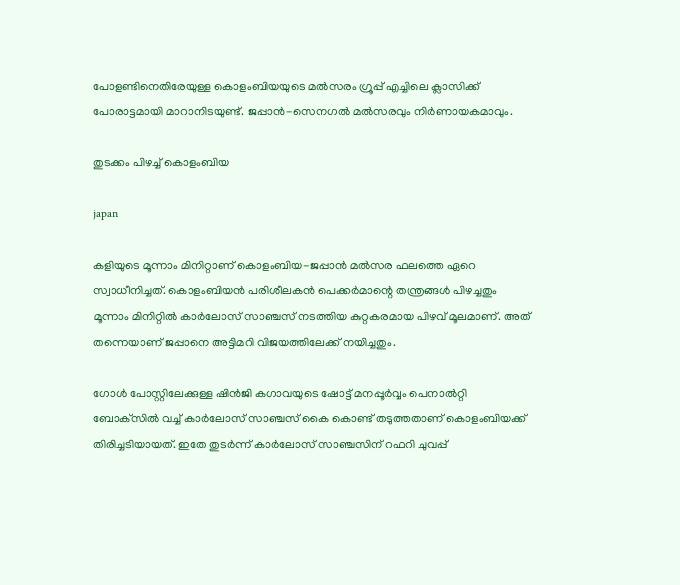പോളണ്ടിനെതിരേയുള്ള കൊളംബിയയുടെ മല്‍സരം ഗ്രൂപ്പ് എച്ചിലെ ക്ലാസിക്ക് പോരാട്ടമായി മാറാനിടയുണ്ട്. ജപ്പാന്‍-സെനഗല്‍ മല്‍സരവും നിര്‍ണായകമാവും.

തുടക്കം പിഴച്ച് കൊളംബിയ

japan

കളിയുടെ മൂന്നാം മിനിറ്റാണ് കൊളംബിയ-ജപ്പാന്‍ മല്‍സര ഫലത്തെ ഏറെ സ്വാധീനിച്ചത്. കൊളംബിയന്‍ പരിശീലകന്‍ പെക്കര്‍മാന്റെ തന്ത്രങ്ങള്‍ പിഴച്ചതും മൂന്നാം മിനിറ്റില്‍ കാര്‍ലോസ് സാഞ്ചസ് നടത്തിയ കുറ്റകരമായ പിഴവ് മൂലമാണ്. അത് തന്നെയാണ് ജപ്പാനെ അട്ടിമറി വിജയത്തിലേക്ക് നയിച്ചതും.

ഗോള്‍ പോസ്റ്റിലേക്കുള്ള ഷിന്‍ജി കഗാവയുടെ ഷോട്ട് മനപ്പൂര്‍വ്വം പെനാല്‍റ്റി ബോക്‌സില്‍ വച്ച് കാര്‍ലോസ് സാഞ്ചസ് കൈ കൊണ്ട് തടുത്തതാണ് കൊളംബിയക്ക് തിരിച്ചടിയായത്. ഇതേ തുടര്‍ന്ന് കാര്‍ലോസ് സാഞ്ചസിന് റഫറി ചുവപ്പ്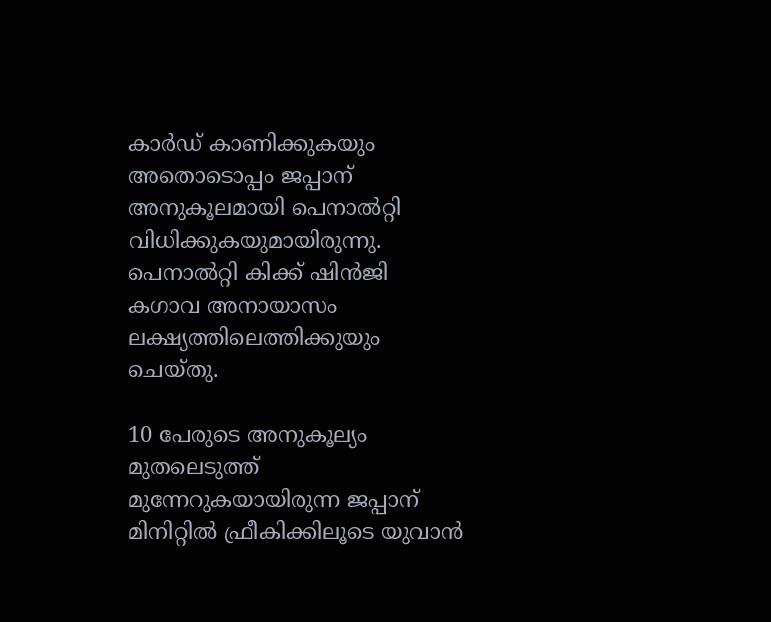കാര്‍ഡ് കാണിക്കുകയും അതൊടൊപ്പം ജപ്പാന് അനുകൂലമായി പെനാല്‍റ്റി വിധിക്കുകയുമായിരുന്നു. പെനാല്‍റ്റി കിക്ക് ഷിന്‍ജി കഗാവ അനായാസം ലക്ഷ്യത്തിലെത്തിക്കുയും ചെയ്തു.

10 പേരുടെ അനുകൂല്യം മുതലെടുത്ത് മുന്നേറുകയായിരുന്ന ജപ്പാന് മിനിറ്റില്‍ ഫ്രീകിക്കിലൂടെ യുവാന്‍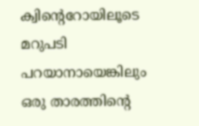ക്വിന്റെറോയിലൂടെ മറുപടി പറയാനായെങ്കിലും ഒരു താരത്തിന്റെ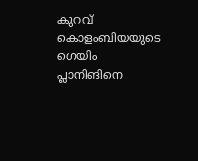കുറവ് കൊളംബിയയുടെ ഗെയിം പ്ലാനിങിനെ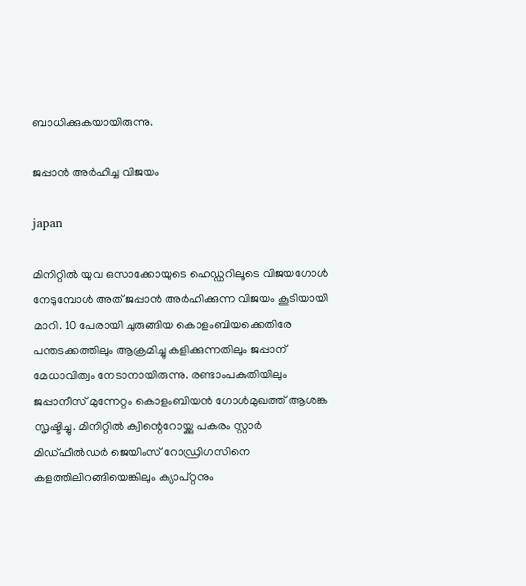ബാധിക്കുകയായിരുന്നു.

ജപ്പാന്‍ അര്‍ഹിച്ച വിജയം

japan

മിനിറ്റില്‍ യുവ ഒസാക്കോയുടെ ഹെഡ്ഡറിലൂടെ വിജയഗോള്‍ നേടുമ്പോള്‍ അത് ജപ്പാന്‍ അര്‍ഹിക്കുന്ന വിജയം കൂടിയായി മാറി. 10 പേരായി ചുരുങ്ങിയ കൊളംബിയക്കെതിരേ പന്തടക്കത്തിലും ആക്രമിച്ചു കളിക്കുന്നതിലും ജപ്പാന് മേധാവിത്വം നേടാനായിരുന്നു. രണ്ടാംപകുതിയിലും ജപ്പാനീസ് മുന്നേറ്റം കൊളംബിയന്‍ ഗോള്‍മുഖത്ത് ആശങ്ക സൃഷ്ടിച്ചു. മിനിറ്റില്‍ ക്വിന്റെറോയ്ക്കു പകരം സ്റ്റാര്‍ മിഡ്ഫീല്‍ഡര്‍ ജെയിംസ് റോഡ്രിഗസിനെ കളത്തിലിറങ്ങിയെങ്കിലും ക്യാപ്റ്റനും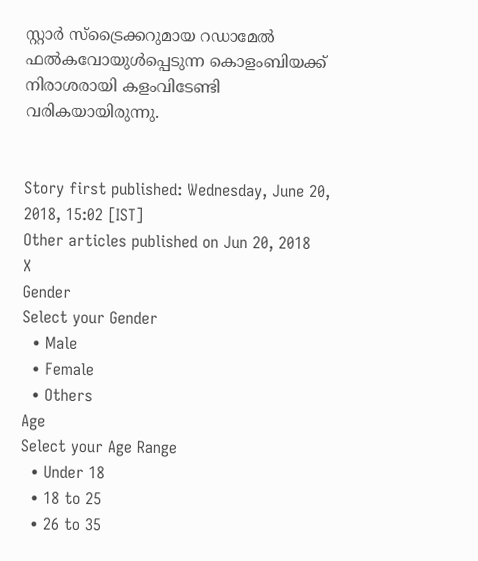സ്റ്റാര്‍ സ്‌ട്രൈക്കറുമായ റഡാമേല്‍ ഫല്‍കവോയുള്‍പ്പെടുന്ന കൊളംബിയക്ക് നിരാശരായി കളംവിടേണ്ടി വരികയായിരുന്നു.


Story first published: Wednesday, June 20, 2018, 15:02 [IST]
Other articles published on Jun 20, 2018
X
Gender
Select your Gender
  • Male
  • Female
  • Others
Age
Select your Age Range
  • Under 18
  • 18 to 25
  • 26 to 35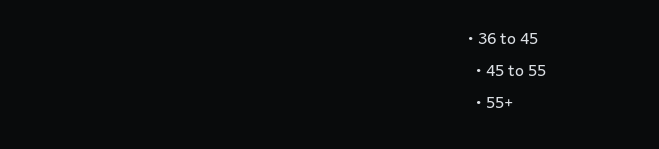• 36 to 45
  • 45 to 55
  • 55+